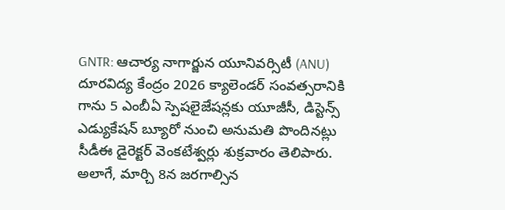GNTR: ఆచార్య నాగార్జున యూనివర్సిటీ (ANU) దూరవిద్య కేంద్రం 2026 క్యాలెండర్ సంవత్సరానికి గాను 5 ఎంబీఏ స్పెషలైజేషన్లకు యూజీసీ, డిస్టెన్స్ ఎడ్యుకేషన్ బ్యూరో నుంచి అనుమతి పొందినట్లు సీడీఈ డైరెక్టర్ వెంకటేశ్వర్లు శుక్రవారం తెలిపారు. అలాగే, మార్చి 8న జరగాల్సిన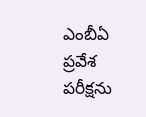ఎంబీఏ ప్రవేశ పరీక్షను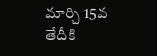మార్చి 15వ తేదీకి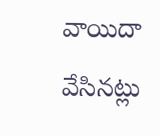వాయిదా వేసినట్లు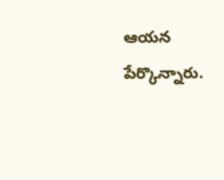ఆయన పేర్కొన్నారు.